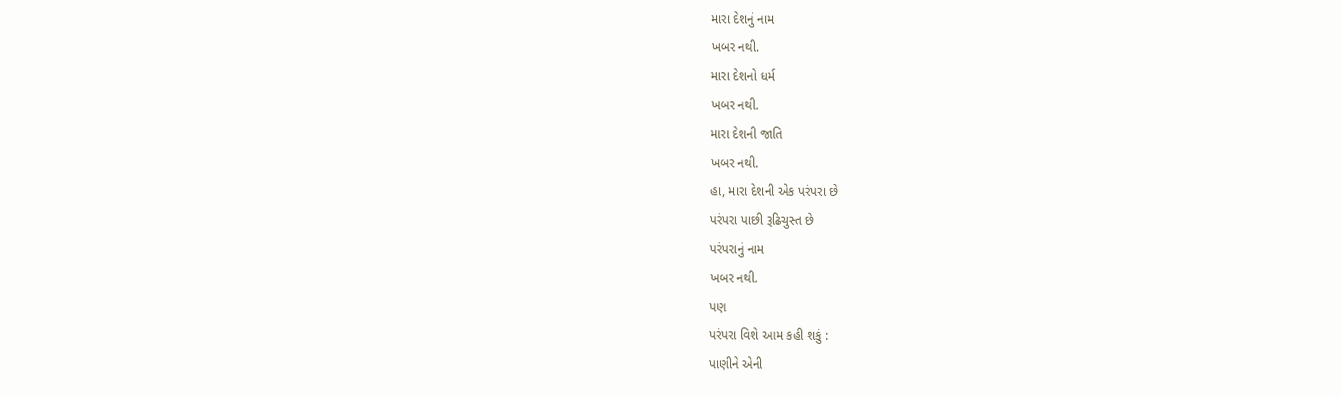મારા દેશનું નામ
ખબર નથી.
મારા દેશનો ધર્મ
ખબર નથી.
મારા દેશની જાતિ
ખબર નથી.
હા, મારા દેશની એક પરંપરા છે
પરંપરા પાછી રૂઢિચુસ્ત છે
પરંપરાનું નામ
ખબર નથી.
પણ
પરંપરા વિશે આમ કહી શકું :
પાણીને એની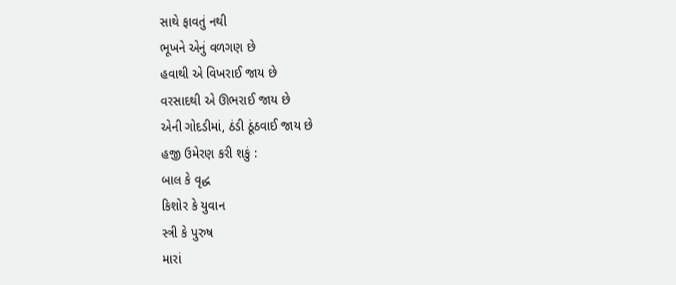સાથે ફાવતું નથી
ભૂખને એનું વળગણ છે
હવાથી એ વિખરાઈ જાય છે
વરસાદથી એ ઊભરાઈ જાય છે
એની ગોદડીમાં, ઠંડી ઠૂંઠવાઈ જાય છે
હજી ઉમેરણ કરી શકું :
બાલ કે વૃદ્ધ
કિશોર કે યુવાન
સ્ત્રી કે પુરુષ
મારાં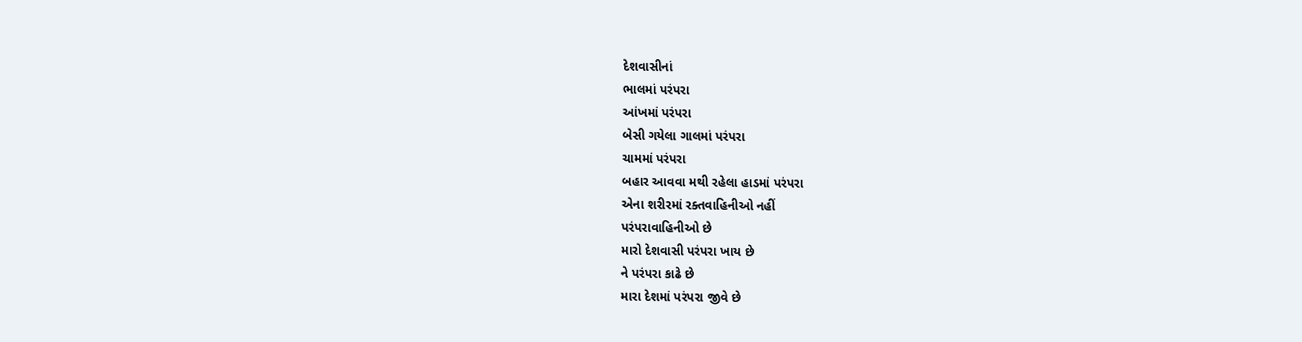દેશવાસીનાં
ભાલમાં પરંપરા
આંખમાં પરંપરા
બેસી ગયેલા ગાલમાં પરંપરા
ચામમાં પરંપરા
બહાર આવવા મથી રહેલા હાડમાં પરંપરા
એના શરીરમાં રક્તવાહિનીઓ નહીં
પરંપરાવાહિનીઓ છે
મારો દેશવાસી પરંપરા ખાય છે
ને પરંપરા કાઢે છે
મારા દેશમાં પરંપરા જીવે છે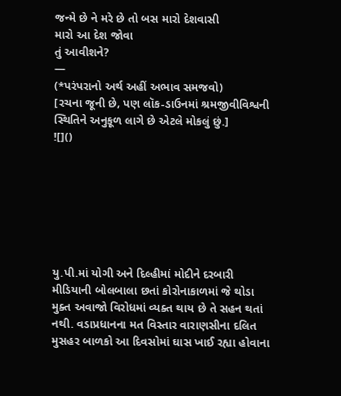જન્મે છે ને મરે છે તો બસ મારો દેશવાસી
મારો આ દેશ જોવા
તું આવીશને?
—
(*પરંપરાનો અર્થ અહીં અભાવ સમજવો)
[રચના જૂની છે, પણ લૉક-ડાઉનમાં શ્રમજીવીવિશ્વની સ્થિતિને અનુકૂળ લાગે છે એટલે મોકલું છું.]
![]()







યુ.પી.માં યોગી અને દિલ્હીમાં મોદીને દરબારી મીડિયાની બોલબાલા છતાં કોરોનાકાળમાં જે થોડા મુક્ત અવાજો વિરોધમાં વ્યક્ત થાય છે તે સહન થતાં નથી. વડાપ્રધાનના મત વિસ્તાર વારાણસીના દલિત મુસહર બાળકો આ દિવસોમાં ઘાસ ખાઈ રહ્યા હોવાના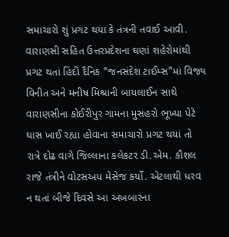સમાચારો શું પ્રગટ થયા કે તંત્રની તવાઈ આવી. વારાણસી સહિત ઉત્તરપ્રદેશના ઘણાં શહેરોમાંથી પ્રગટ થતાં હિંદી દૈનિક “જનસંદેશ ટાઈમ્સ”માં વિજ્ય વિનીત અને મનીષ મિશ્રાની બાયલાઈન સાથે વારાણસીના કોઈરીપુર ગામના મુસહરો ભૂખ્યા પેટે ઘાસ ખાઈ રહ્યા હોવાના સમાચારો પ્રગટ થયાં તો રાત્રે દોઢ વાગે જિલ્લાના કલેકટર ડી.એમ. કૌશલ રાજે તંત્રીને વોટસઅપ મેસેજ કર્યો. એટલાથી ધરવ ન થતાં બીજે દિવસે આ અખબારના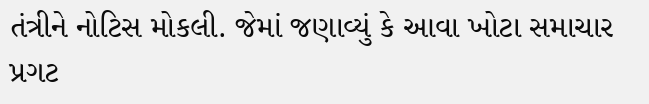તંત્રીને નોટિસ મોકલી. જેમાં જણાવ્યું કે આવા ખોટા સમાચાર પ્રગટ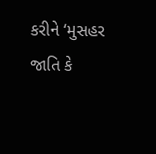કરીને ‘મુસહર જાતિ કે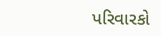પરિવારકો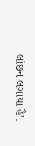લાંછન લગાયા હૈ’.